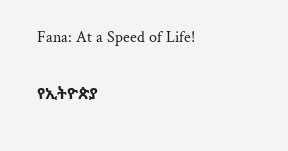Fana: At a Speed of Life!

የኢትዮጵያ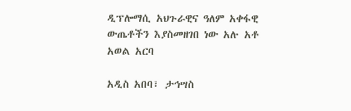ዲፕሎማሲ አህጉራዊና ዓለም አቀፋዊ ውጤቶችን እያስመዘገበ ነው አሉ አቶ አወል አርባ

አዲስ አበባ፣ ታኅሣስ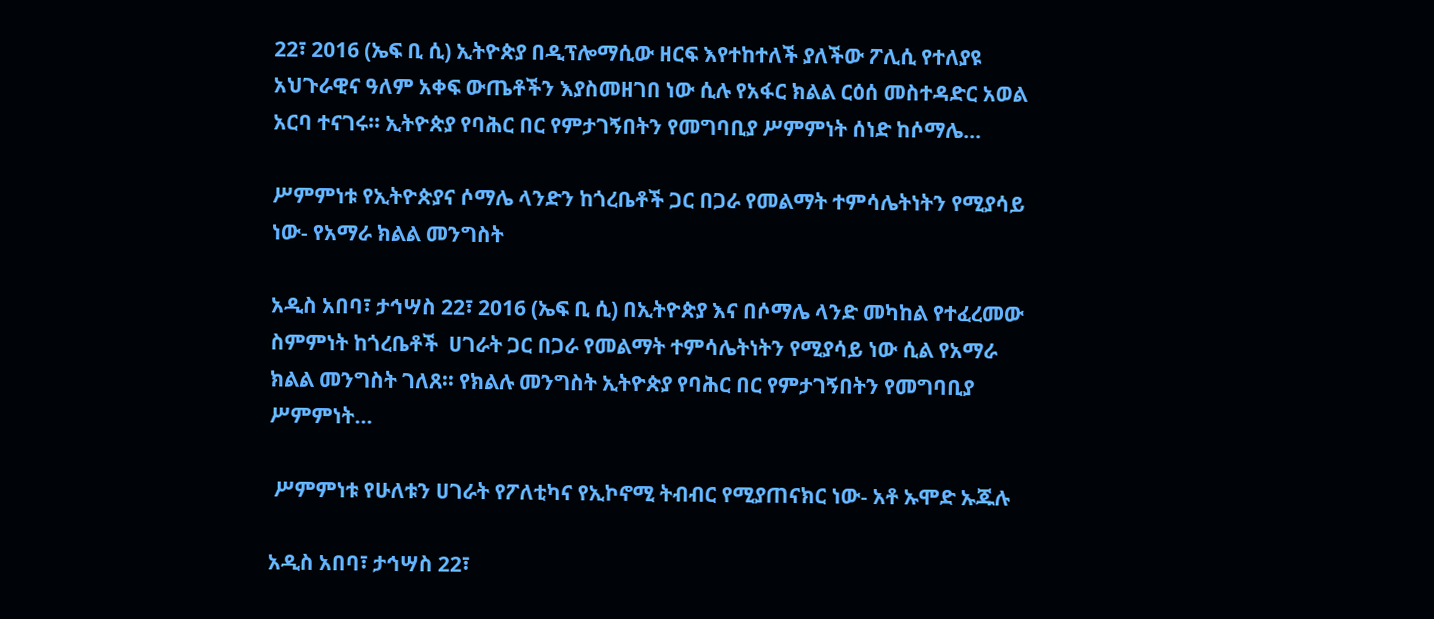22፣ 2016 (ኤፍ ቢ ሲ) ኢትዮጵያ በዲፕሎማሲው ዘርፍ እየተከተለች ያለችው ፖሊሲ የተለያዩ አህጉራዊና ዓለም አቀፍ ውጤቶችን እያስመዘገበ ነው ሲሉ የአፋር ክልል ርዕሰ መስተዳድር አወል አርባ ተናገሩ፡፡ ኢትዮጵያ የባሕር በር የምታገኝበትን የመግባቢያ ሥምምነት ሰነድ ከሶማሌ…

ሥምምነቱ የኢትዮጵያና ሶማሌ ላንድን ከጎረቤቶች ጋር በጋራ የመልማት ተምሳሌትነትን የሚያሳይ ነው- የአማራ ክልል መንግስት

አዲስ አበባ፣ ታኅሣስ 22፣ 2016 (ኤፍ ቢ ሲ) በኢትዮጵያ እና በሶማሌ ላንድ መካከል የተፈረመው ስምምነት ከጎረቤቶች  ሀገራት ጋር በጋራ የመልማት ተምሳሌትነትን የሚያሳይ ነው ሲል የአማራ ክልል መንግስት ገለጸ፡፡ የክልሉ መንግስት ኢትዮጵያ የባሕር በር የምታገኝበትን የመግባቢያ ሥምምነት…

 ሥምምነቱ የሁለቱን ሀገራት የፖለቲካና የኢኮኖሚ ትብብር የሚያጠናክር ነው- አቶ ኡሞድ ኡጁሉ

አዲስ አበባ፣ ታኅሣስ 22፣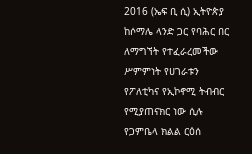2016 (ኤፍ ቢ ሲ) ኢትዮጵያ ከሶማሌ ላንድ ጋር የባሕር በር ለማግኘት የተፈራረመችው ሥምምነት የሀገራቱን የፖለቲካና የኢኮኖሚ ትብብር የሚያጠናክር ነው ሲሉ የጋምቤላ ክልል ርዕሰ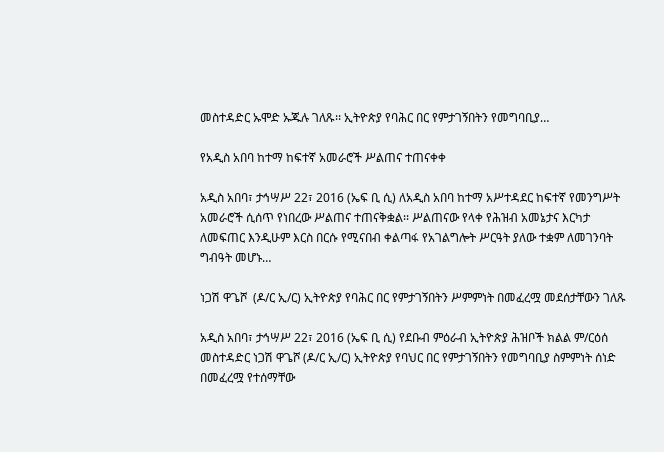መስተዳድር ኡሞድ ኡጁሉ ገለጹ፡፡ ኢትዮጵያ የባሕር በር የምታገኝበትን የመግባቢያ…

የአዲስ አበባ ከተማ ከፍተኛ አመራሮች ሥልጠና ተጠናቀቀ

አዲስ አበባ፣ ታኅሣሥ 22፣ 2016 (ኤፍ ቢ ሲ) ለአዲስ አበባ ከተማ አሥተዳደር ከፍተኛ የመንግሥት አመራሮች ሲሰጥ የነበረው ሥልጠና ተጠናቅቋል፡፡ ሥልጠናው የላቀ የሕዝብ አመኔታና እርካታ ለመፍጠር እንዲሁም እርስ በርሱ የሚናበብ ቀልጣፋ የአገልግሎት ሥርዓት ያለው ተቋም ለመገንባት ግብዓት መሆኑ…

ነጋሽ ዋጌሾ  (ዶ/ር ኢ/ር) ኢትዮጵያ የባሕር በር የምታገኝበትን ሥምምነት በመፈረሟ መደሰታቸውን ገለጹ

አዲስ አበባ፣ ታኅሣሥ 22፣ 2016 (ኤፍ ቢ ሲ) የደቡብ ምዕራብ ኢትዮጵያ ሕዝቦች ክልል ም/ርዕሰ መስተዳድር ነጋሽ ዋጌሾ (ዶ/ር ኢ/ር) ኢትዮጵያ የባህር በር የምታገኝበትን የመግባቢያ ስምምነት ሰነድ በመፈረሟ የተሰማቸው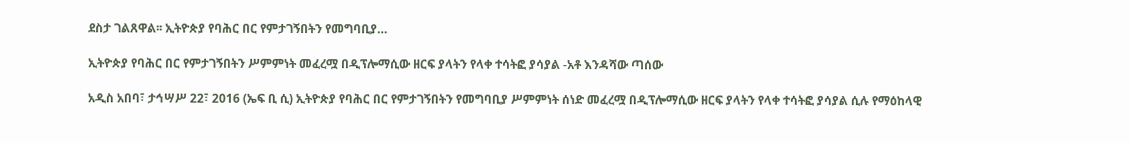ደስታ ገልጸዋል፡፡ ኢትዮጵያ የባሕር በር የምታገኝበትን የመግባቢያ…

ኢትዮጵያ የባሕር በር የምታገኝበትን ሥምምነት መፈረሟ በዲፕሎማሲው ዘርፍ ያላትን የላቀ ተሳትፎ ያሳያል -አቶ እንዳሻው ጣሰው

አዲስ አበባ፣ ታኅሣሥ 22፣ 2016 (ኤፍ ቢ ሲ) ኢትዮጵያ የባሕር በር የምታገኝበትን የመግባቢያ ሥምምነት ሰነድ መፈረሟ በዲፕሎማሲው ዘርፍ ያላትን የላቀ ተሳትፎ ያሳያል ሲሉ የማዕከላዊ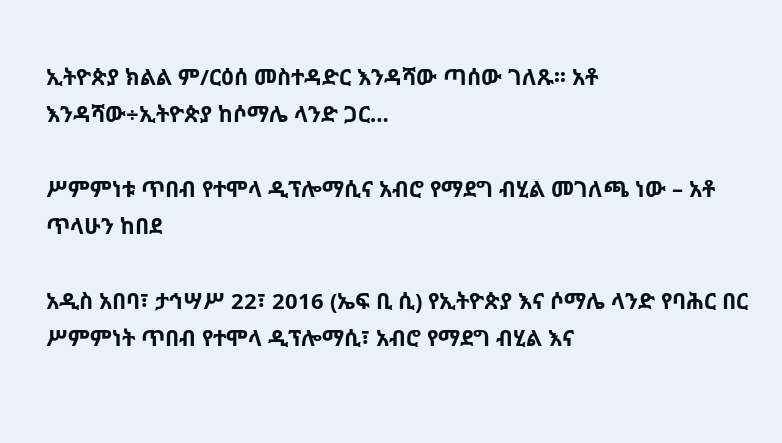ኢትዮጵያ ክልል ም/ርዕሰ መስተዳድር እንዳሻው ጣሰው ገለጹ፡፡ አቶ እንዳሻው÷ኢትዮጵያ ከሶማሌ ላንድ ጋር…

ሥምምነቱ ጥበብ የተሞላ ዲፕሎማሲና አብሮ የማደግ ብሂል መገለጫ ነው – አቶ ጥላሁን ከበደ

አዲስ አበባ፣ ታኅሣሥ 22፣ 2016 (ኤፍ ቢ ሲ) የኢትዮጵያ እና ሶማሌ ላንድ የባሕር በር ሥምምነት ጥበብ የተሞላ ዲፕሎማሲ፣ አብሮ የማደግ ብሂል እና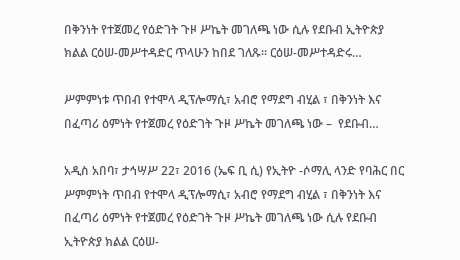በቅንነት የተጀመረ የዕድገት ጉዞ ሥኬት መገለጫ ነው ሲሉ የደቡብ ኢትዮጵያ ክልል ርዕሠ-መሥተዳድር ጥላሁን ከበደ ገለጹ፡፡ ርዕሠ-መሥተዳድሩ…

ሥምምነቱ ጥበብ የተሞላ ዲፕሎማሲ፣ አብሮ የማደግ ብሂል ፣ በቅንነት እና በፈጣሪ ዕምነት የተጀመረ የዕድገት ጉዞ ሥኬት መገለጫ ነው –  የደቡብ…

አዲስ አበባ፣ ታኅሣሥ 22፣ 2016 (ኤፍ ቢ ሲ) የኢትዮ -ሶማሊ ላንድ የባሕር በር ሥምምነት ጥበብ የተሞላ ዲፕሎማሲ፣ አብሮ የማደግ ብሂል ፣ በቅንነት እና በፈጣሪ ዕምነት የተጀመረ የዕድገት ጉዞ ሥኬት መገለጫ ነው ሲሉ የደቡብ ኢትዮጵያ ክልል ርዕሠ-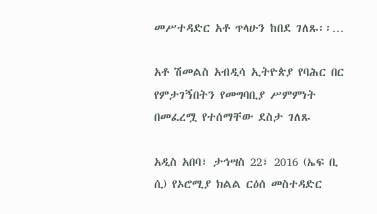መሥተዳድር አቶ ጥላሁን ከበደ ገለጹ፡፡…

አቶ ሽመልስ አብዲሳ ኢትዮጵያ የባሕር በር የምታገኝበትን የመግባቢያ ሥምምነት በመፈረሟ የተሰማቸው ደስታ ገለጹ

አዲስ አበባ፣ ታኅሣስ 22፣ 2016 (ኤፍ ቢ ሲ) የኦሮሚያ ክልል ርዕሰ መስተዳድር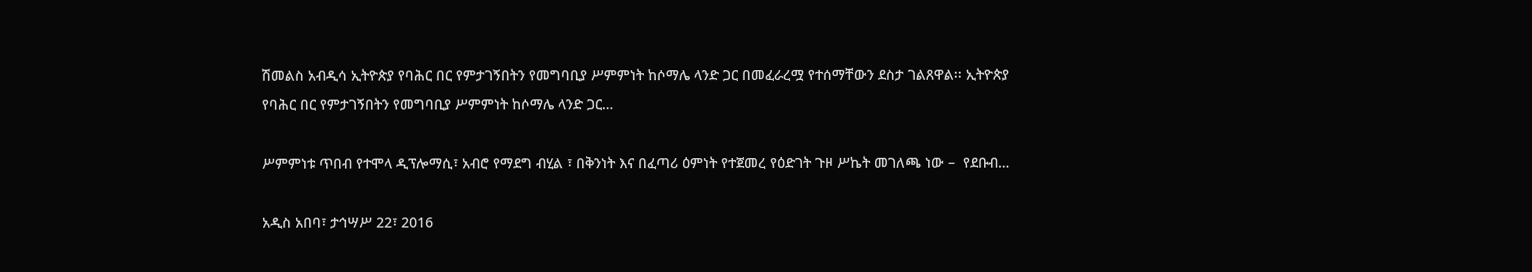ሽመልስ አብዲሳ ኢትዮጵያ የባሕር በር የምታገኝበትን የመግባቢያ ሥምምነት ከሶማሌ ላንድ ጋር በመፈራረሟ የተሰማቸውን ደስታ ገልጸዋል፡፡ ኢትዮጵያ የባሕር በር የምታገኝበትን የመግባቢያ ሥምምነት ከሶማሌ ላንድ ጋር…

ሥምምነቱ ጥበብ የተሞላ ዲፕሎማሲ፣ አብሮ የማደግ ብሂል ፣ በቅንነት እና በፈጣሪ ዕምነት የተጀመረ የዕድገት ጉዞ ሥኬት መገለጫ ነው –  የደቡብ…

አዲስ አበባ፣ ታኅሣሥ 22፣ 2016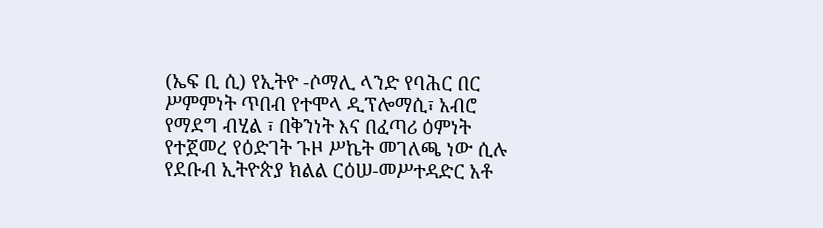(ኤፍ ቢ ሲ) የኢትዮ -ሶማሊ ላንድ የባሕር በር ሥምምነት ጥበብ የተሞላ ዲፕሎማሲ፣ አብሮ የማደግ ብሂል ፣ በቅንነት እና በፈጣሪ ዕምነት የተጀመረ የዕድገት ጉዞ ሥኬት መገለጫ ነው ሲሉ የደቡብ ኢትዮጵያ ክልል ርዕሠ-መሥተዳድር አቶ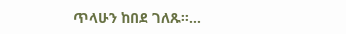ጥላሁን ከበደ ገለጹ፡፡…